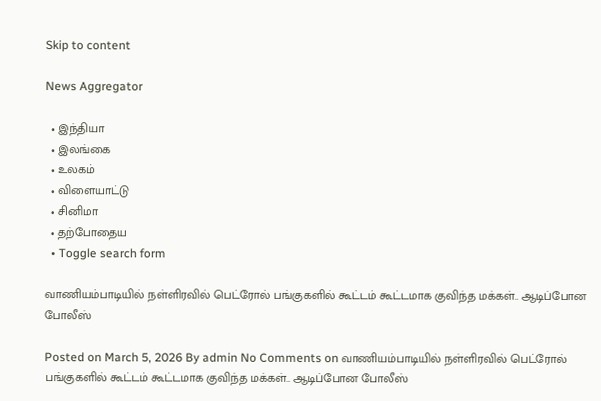Skip to content

News Aggregator

  • இந்தியா
  • இலங்கை
  • உலகம்
  • விளையாட்டு
  • சினிமா
  • தற்போதைய
  • Toggle search form

வாணியம்பாடியில் நள்ளிரவில் பெட்ரோல் பங்குகளில் கூட்டம் கூட்டமாக குவிந்த மக்கள்.. ஆடிப்போன போலீஸ்

Posted on March 5, 2026 By admin No Comments on வாணியம்பாடியில் நள்ளிரவில் பெட்ரோல் பங்குகளில் கூட்டம் கூட்டமாக குவிந்த மக்கள்.. ஆடிப்போன போலீஸ்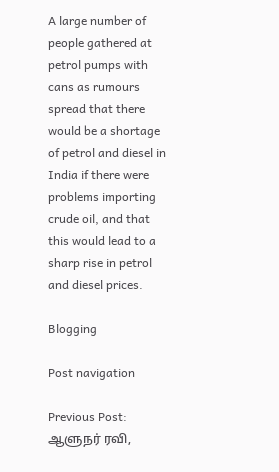A large number of people gathered at petrol pumps with cans as rumours spread that there would be a shortage of petrol and diesel in India if there were problems importing crude oil, and that this would lead to a sharp rise in petrol and diesel prices.

Blogging

Post navigation

Previous Post: ஆளுநர் ரவி,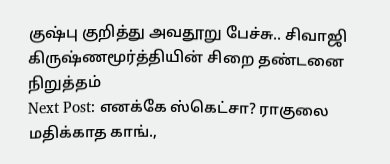குஷ்பு குறித்து அவதூறு பேச்சு.. சிவாஜி கிருஷ்ணமூர்த்தியின் சிறை தண்டனை நிறுத்தம்
Next Post: எனக்கே ஸ்கெட்சா? ராகுலை மதிக்காத காங்.,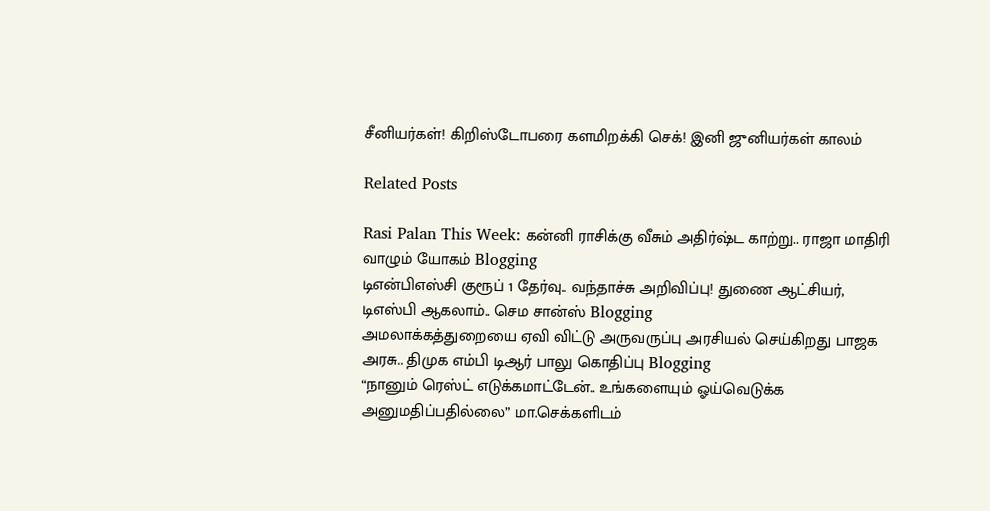சீனியர்கள்! கிறிஸ்டோபரை களமிறக்கி செக்! இனி ஜுனியர்கள் காலம்

Related Posts

Rasi Palan This Week: கன்னி ராசிக்கு வீசும் அதிர்ஷ்ட காற்று.. ராஜா மாதிரி வாழும் யோகம் Blogging
டிஎன்பிஎஸ்சி குரூப் 1 தேர்வு.. வந்தாச்சு அறிவிப்பு! துணை ஆட்சியர், டிஎஸ்பி ஆகலாம்.. செம சான்ஸ் Blogging
அமலாக்கத்துறையை ஏவி விட்டு அருவருப்பு அரசியல் செய்கிறது பாஜக அரசு.. திமுக எம்பி டிஆர் பாலு கொதிப்பு Blogging
“நானும் ரெஸ்ட் எடுக்கமாட்டேன்.. உங்களையும் ஓய்வெடுக்க அனுமதிப்பதில்லை” மா.செக்களிடம்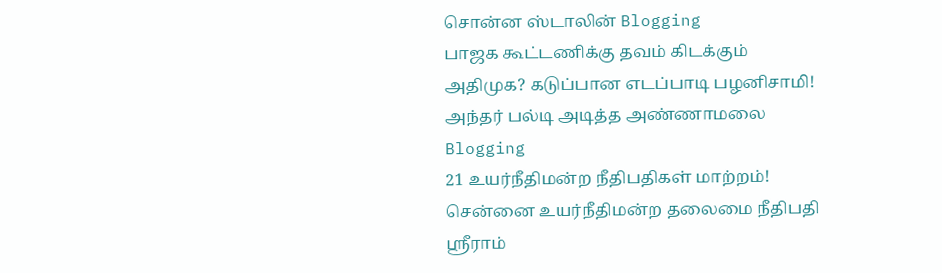சொன்ன ஸ்டாலின் Blogging
பாஜக கூட்டணிக்கு தவம் கிடக்கும் அதிமுக? கடுப்பான எடப்பாடி பழனிசாமி! அந்தர் பல்டி அடித்த அண்ணாமலை Blogging
21 உயர்நீதிமன்ற நீதிபதிகள் மாற்றம்! சென்னை உயர்நீதிமன்ற தலைமை நீதிபதி ஸ்ரீராம்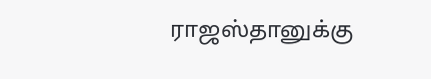ராஜஸ்தானுக்கு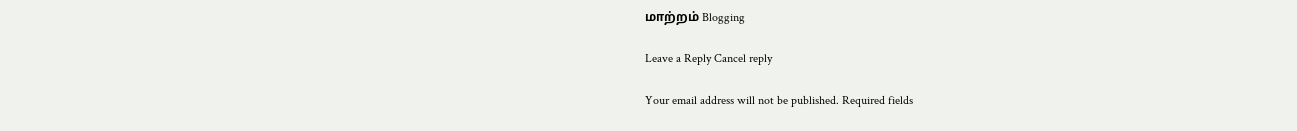மாற்றம் Blogging

Leave a Reply Cancel reply

Your email address will not be published. Required fields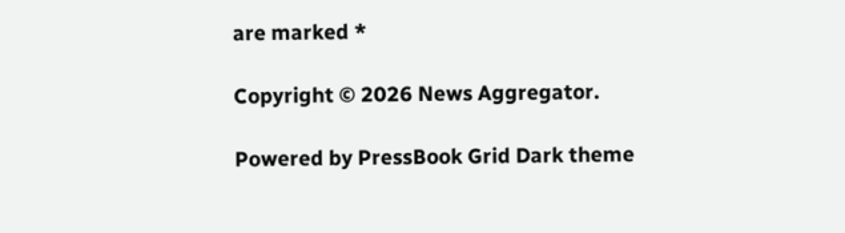are marked *

Copyright © 2026 News Aggregator.

Powered by PressBook Grid Dark theme